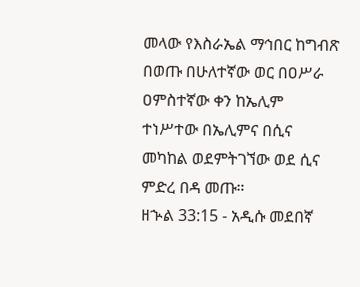መላው የእስራኤል ማኅበር ከግብጽ በወጡ በሁለተኛው ወር በዐሥራ ዐምስተኛው ቀን ከኤሊም ተነሥተው በኤሊምና በሲና መካከል ወደምትገኘው ወደ ሲና ምድረ በዳ መጡ።
ዘኍል 33:15 - አዲሱ መደበኛ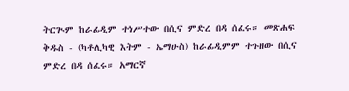ትርጒም ከራፊዲም ተነሥተው በሲና ምድረ በዳ ሰፈሩ። መጽሐፍ ቅዱስ - (ካቶሊካዊ እትም - ኤማሁስ) ከራፊዲምም ተጉዘው በሲና ምድረ በዳ ሰፈሩ። አማርኛ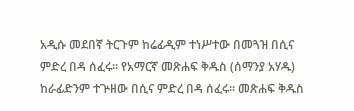አዲሱ መደበኛ ትርጉም ከሬፊዲም ተነሥተው በመጓዝ በሲና ምድረ በዳ ሰፈሩ። የአማርኛ መጽሐፍ ቅዱስ (ሰማንያ አሃዱ) ከራፊድንም ተጕዘው በሲና ምድረ በዳ ሰፈሩ። መጽሐፍ ቅዱስ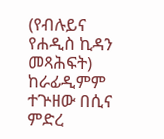(የብሉይና የሐዲስ ኪዳን መጻሕፍት) ከራፊዲምም ተጕዘው በሲና ምድረ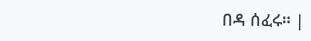በዳ ሰፈሩ። |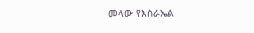መላው የእስራኤል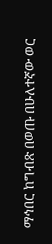ማኅበር ከግብጽ በወጡ በሁለተኛው ወር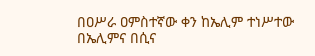በዐሥራ ዐምስተኛው ቀን ከኤሊም ተነሥተው በኤሊምና በሲና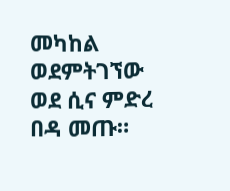መካከል ወደምትገኘው ወደ ሲና ምድረ በዳ መጡ።